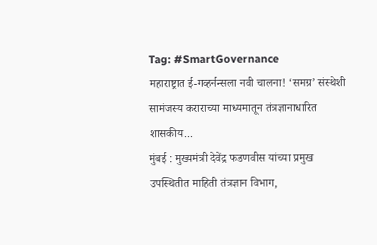Tag: #SmartGovernance
महाराष्ट्रात ई-गव्हर्नन्सला नवी चालना! ‘समग्र’ संस्थेशी सामंजस्य कराराच्या माध्यमातून तंत्रज्ञानाधारित शासकीय...
मुंबई : मुख्यमंत्री देवेंद्र फडणवीस यांच्या प्रमुख उपस्थितीत माहिती तंत्रज्ञान विभाग,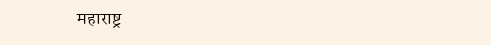महाराष्ट्र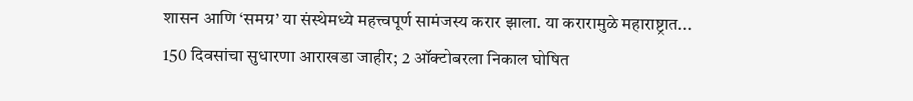शासन आणि ‘समग्र’ या संस्थेमध्ये महत्त्वपूर्ण सामंजस्य करार झाला. या करारामुळे महाराष्ट्रात...
150 दिवसांचा सुधारणा आराखडा जाहीर; 2 ऑक्टोबरला निकाल घोषित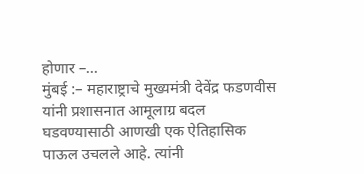होणार –...
मुंबई :– महाराष्ट्राचे मुख्यमंत्री देवेंद्र फडणवीस यांनी प्रशासनात आमूलाग्र बदल घडवण्यासाठी आणखी एक ऐतिहासिक पाऊल उचलले आहे. त्यांनी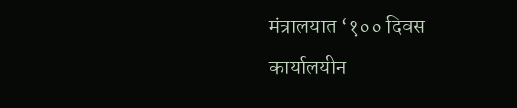मंत्रालयात ‘१०० दिवस कार्यालयीन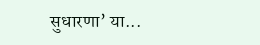सुधारणा’ या...